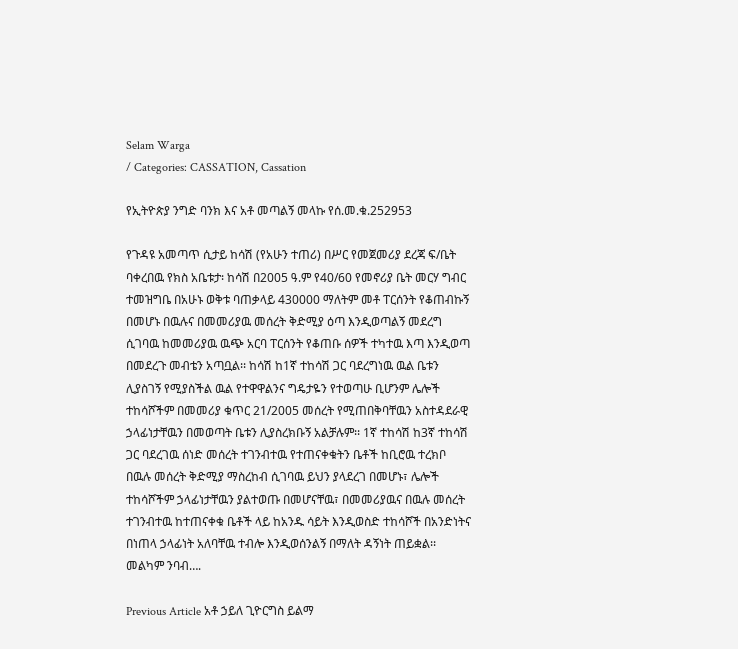Selam Warga
/ Categories: CASSATION, Cassation

የኢትዮጵያ ንግድ ባንክ እና አቶ መጣልኝ መላኩ የሰ.መ.ቁ.252953

የጉዳዩ አመጣጥ ሲታይ ከሳሽ (የአሁን ተጠሪ) በሥር የመጀመሪያ ደረጃ ፍ/ቤት ባቀረበዉ የክስ አቤቱታ፡ ከሳሽ በ2005 ዓ.ም የ40/60 የመኖሪያ ቤት መርሃ ግብር ተመዝግቤ በአሁኑ ወቅቱ ባጠቃላይ 430000 ማለትም መቶ ፐርሰንት የቆጠብኩኝ በመሆኑ በዉሉና በመመሪያዉ መሰረት ቅድሚያ ዕጣ እንዲወጣልኝ መደረግ ሲገባዉ ከመመሪያዉ ዉጭ አርባ ፐርሰንት የቆጠቡ ሰዎች ተካተዉ እጣ እንዲወጣ በመደረጉ መብቴን አጣቧል፡፡ ከሳሽ ከ1ኛ ተከሳሽ ጋር ባደረግነዉ ዉል ቤቱን ሊያስገኝ የሚያስችል ዉል የተዋዋልንና ግዴታዬን የተወጣሁ ቢሆንም ሌሎች ተከሳሾችም በመመሪያ ቁጥር 21/2005 መሰረት የሚጠበቅባቸዉን አስተዳደራዊ ኃላፊነታቸዉን በመወጣት ቤቱን ሊያስረክቡኝ አልቻሉም፡፡ 1ኛ ተከሳሽ ከ3ኛ ተከሳሽ ጋር ባደረገዉ ሰነድ መሰረት ተገንብተዉ የተጠናቀቁትን ቤቶች ከቢሮዉ ተረክቦ በዉሉ መሰረት ቅድሚያ ማስረከብ ሲገባዉ ይህን ያላደረገ በመሆኑ፣ ሌሎች ተከሳሾችም ኃላፊነታቸዉን ያልተወጡ በመሆናቸዉ፣ በመመሪያዉና በዉሉ መሰረት ተገንብተዉ ከተጠናቀቁ ቤቶች ላይ ከአንዱ ሳይት እንዲወስድ ተከሳሾች በአንድነትና በነጠላ ኃላፊነት አለባቸዉ ተብሎ እንዲወሰንልኝ በማለት ዳኝነት ጠይቋል፡፡መልካም ንባብ….

Previous Article አቶ ኃይለ ጊዮርግስ ይልማ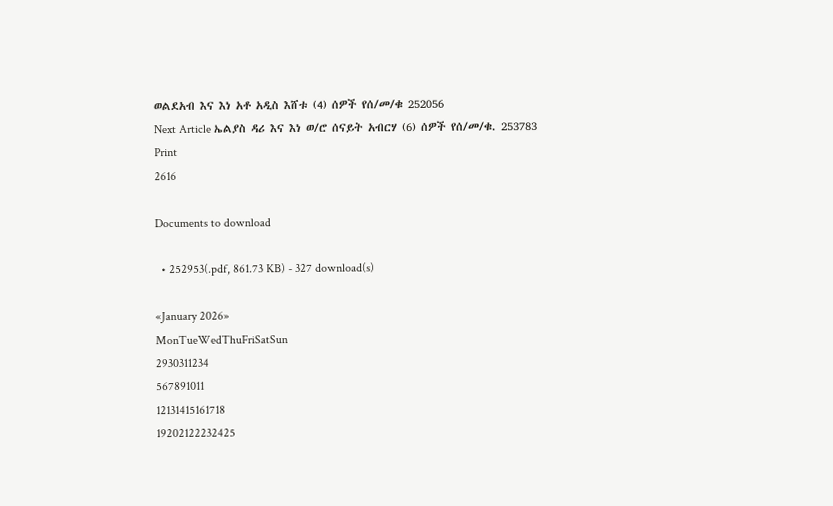ወልደአብ እና እነ አቶ አዲስ እሸቱ (4) ሰዎች የሰ/መ/ቁ 252056
Next Article ኤልያስ ዳሪ እና እነ ወ/ሮ ሰናይት አብርሃ (6) ሰዎች የሰ/መ/ቁ. 253783
Print
2616

Documents to download

  • 252953(.pdf, 861.73 KB) - 327 download(s)

«January 2026»
MonTueWedThuFriSatSun
2930311234
567891011
12131415161718
19202122232425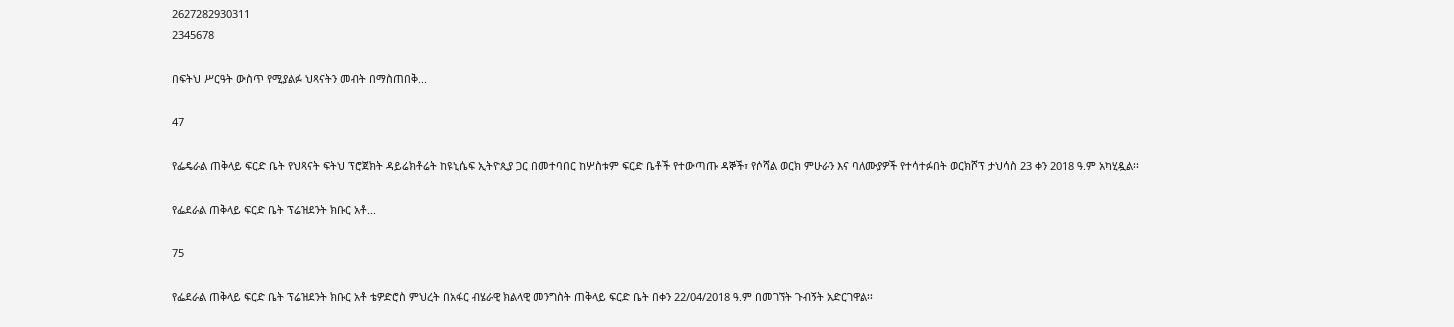2627282930311
2345678

በፍትህ ሥርዓት ውስጥ የሚያልፉ ህጻናትን መብት በማስጠበቅ...

47

የፌዴራል ጠቅላይ ፍርድ ቤት የህጻናት ፍትህ ፕሮጀክት ዳይሬክቶሬት ከዩኒሴፍ ኢትዮጲያ ጋር በመተባበር ከሦስቱም ፍርድ ቤቶች የተውጣጡ ዳኞች፣ የሶሻል ወርክ ምሁራን እና ባለሙያዎች የተሳተፉበት ወርክሾፕ ታህሳስ 23 ቀን 2018 ዓ.ም አካሂዷል፡፡

የፌደራል ጠቅላይ ፍርድ ቤት ፕሬዝደንት ክቡር አቶ...

75

የፌደራል ጠቅላይ ፍርድ ቤት ፕሬዝደንት ክቡር አቶ ቴዎድሮስ ምህረት በአፋር ብሄራዊ ክልላዊ መንግስት ጠቅላይ ፍርድ ቤት በቀን 22/04/2018 ዓ.ም በመገኘት ጉብኝት አድርገዋል፡፡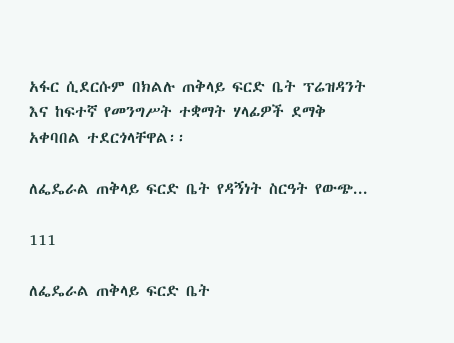አፋር ሲደርሱም በክልሉ ጠቅላይ ፍርድ ቤት ፕሬዝዳንት እና ከፍተኛ የመንግሥት ተቋማት ሃላፊዎች ደማቅ አቀባበል ተደርጎላቸዋል፡፡

ለፌዴራል ጠቅላይ ፍርድ ቤት የዳኝነት ስርዓት የውጭ...

111

ለፌዴራል ጠቅላይ ፍርድ ቤት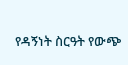የዳኝነት ስርዓት የውጭ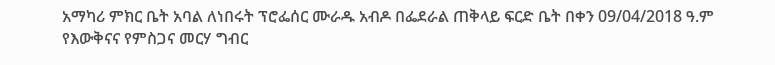አማካሪ ምክር ቤት አባል ለነበሩት ፕሮፌሰር ሙራዱ አብዶ በፌደራል ጠቅላይ ፍርድ ቤት በቀን 09/04/2018 ዓ.ም የእውቅናና የምስጋና መርሃ ግብር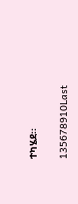ተካሄደ፡፡

135678910Last